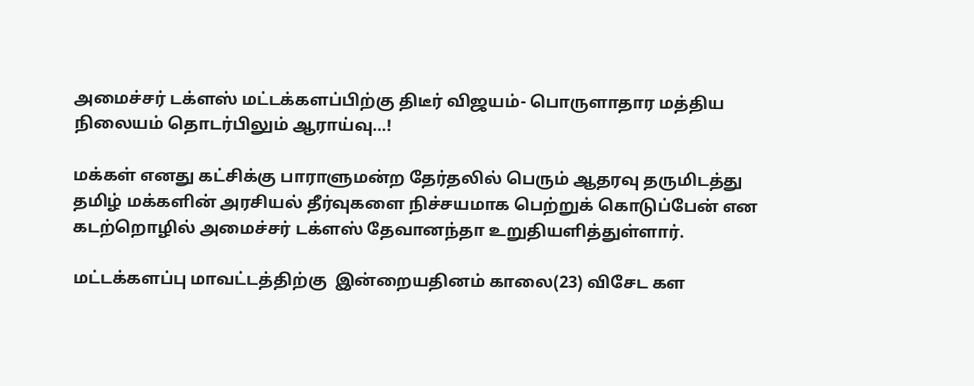அமைச்சர் டக்ளஸ் மட்டக்களப்பிற்கு திடீர் விஜயம்- பொருளாதார மத்திய நிலையம் தொடர்பிலும் ஆராய்வு…!

மக்கள் எனது கட்சிக்கு பாராளுமன்ற தேர்தலில் பெரும் ஆதரவு தருமிடத்து தமிழ் மக்களின் அரசியல் தீர்வுகளை நிச்சயமாக பெற்றுக் கொடுப்பேன் என கடற்றொழில் அமைச்சர் டக்ளஸ் தேவானந்தா உறுதியளித்துள்ளார்.

மட்டக்களப்பு மாவட்டத்திற்கு  இன்றையதினம் காலை(23) விசேட கள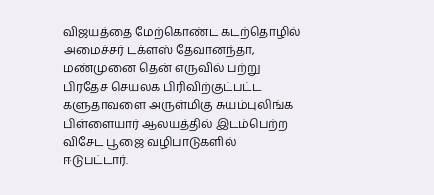விஜயத்தை மேற்கொண்ட கடற்தொழில் அமைச்சர் டக்ளஸ் தேவானந்தா, மண்முனை தென் எருவில் பற்று பிரதேச செயலக பிரிவிற்குட்பட்ட களுதாவளை அருள்மிகு சுயம்புலிங்க பிள்ளையார் ஆலயத்தில் இடம்பெற்ற விசேட பூஜை வழிபாடுகளில் ஈடுபட்டார்.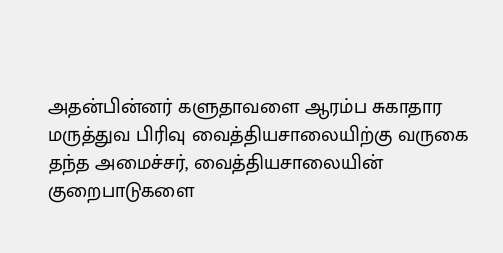அதன்பின்னர் களுதாவளை ஆரம்ப சுகாதார மருத்துவ பிரிவு வைத்தியசாலையிற்கு வருகை தந்த அமைச்சர், வைத்தியசாலையின் குறைபாடுகளை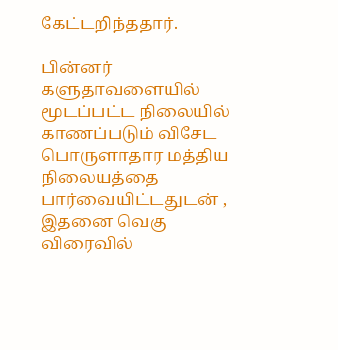கேட்டறிந்ததார்.

பின்னர் களுதாவளையில் மூடப்பட்ட நிலையில் காணப்படும் விசேட பொருளாதார மத்திய நிலையத்தை பார்வையிட்டதுடன் , இதனை வெகு விரைவில்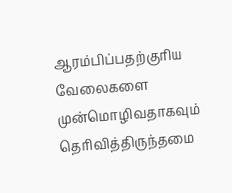ஆரம்பிப்பதற்குரிய வேலைகளை  முன்மொழிவதாகவும் தெரிவித்திருந்தமை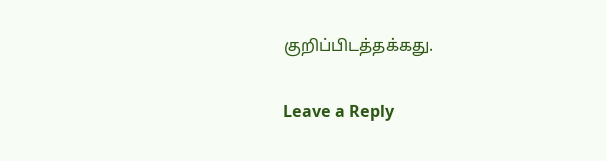குறிப்பிடத்தக்கது.

Leave a Reply